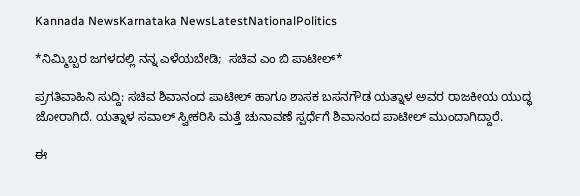Kannada NewsKarnataka NewsLatestNationalPolitics

*ನಿಮ್ಮಿಬ್ಬರ ಜಗಳದಲ್ಲಿ ನನ್ನ ಎಳೆಯಬೇಡಿ;  ಸಚಿವ ಎಂ ಬಿ ಪಾಟೀಲ್*

ಪ್ರಗತಿವಾಹಿನಿ ಸುದ್ದಿ: ಸಚಿವ ಶಿವಾನಂದ ಪಾಟೀಲ್ ಹಾಗೂ ಶಾಸಕ ಬಸನಗೌಡ ಯತ್ನಾಳ ಅವರ ರಾಜಕೀಯ ಯುದ್ಧ ಜೋರಾಗಿದೆ. ಯತ್ನಾಳ ಸವಾಲ್ ಸ್ವೀಕರಿಸಿ ಮತ್ತೆ ಚುನಾವಣೆ ಸ್ಪರ್ಧೆಗೆ ಶಿವಾನಂದ ಪಾಟೀಲ್ ಮುಂದಾಗಿದ್ದಾರೆ.

ಈ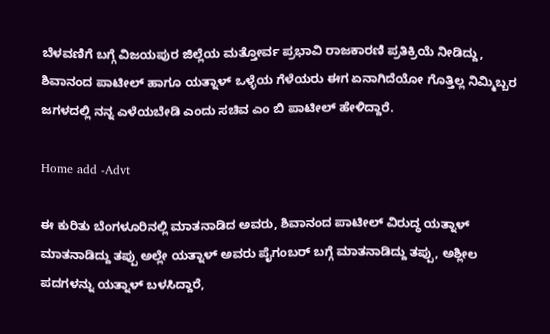ಬೆಳವಣಿಗೆ ಬಗ್ಗೆ ವಿಜಯಪುರ ಜಿಲ್ಲೆಯ ಮತ್ತೋರ್ವ ಪ್ರಭಾವಿ ರಾಜಕಾರಣಿ ಪ್ರತಿಕ್ರಿಯೆ ನೀಡಿದ್ದು, ಶಿವಾನಂದ ಪಾಟೀಲ್ ಹಾಗೂ ಯತ್ನಾಳ್ ಒಳ್ಳೆಯ ಗೆಳೆಯರು ಈಗ ಏನಾಗಿದೆಯೋ ಗೊತ್ತಿಲ್ಲ ನಿಮ್ಮಿಬ್ಬರ ಜಗಳದಲ್ಲಿ ನನ್ನ ಎಳೆಯಬೇಡಿ ಎಂದು ಸಚಿವ ಎಂ ಬಿ ಪಾಟೀಲ್ ಹೇಳಿದ್ದಾರೆ.

Home add -Advt

ಈ ಕುರಿತು ಬೆಂಗಳೂರಿನಲ್ಲಿ ಮಾತನಾಡಿದ ಅವರು, ಶಿವಾನಂದ ಪಾಟೀಲ್ ವಿರುದ್ಧ ಯತ್ನಾಳ್ ಮಾತನಾಡಿದ್ದು ತಪ್ಪು ಅಲ್ಲೇ ಯತ್ನಾಳ್ ಅವರು ಪೈಗಂಬ‌ರ್ ಬಗ್ಗೆ ಮಾತನಾಡಿದ್ದು ತಪ್ಪು, ಅಶ್ಲೀಲ ಪದಗಳನ್ನು ಯತ್ನಾಳ್‌ ಬಳಸಿದ್ದಾರೆ,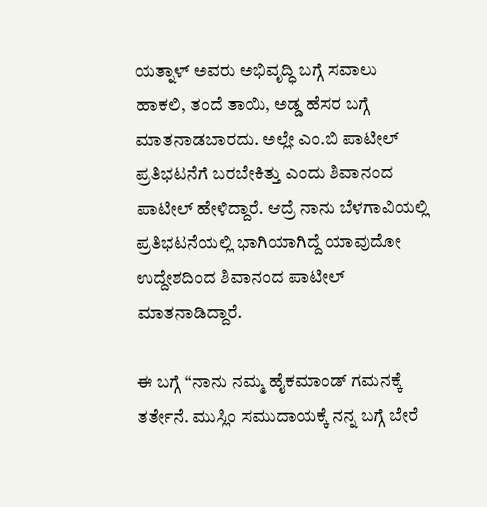ಯತ್ನಾಳ್‌ ಅವರು ಅಭಿವೃದ್ಧಿ ಬಗ್ಗೆ ಸವಾಲು ಹಾಕಲಿ, ತಂದೆ ತಾಯಿ, ಅಡ್ಡ ಹೆಸರ ಬಗ್ಗೆ ಮಾತನಾಡಬಾರದು. ಅಲ್ಲೇ ಎಂ.ಬಿ ಪಾಟೀಲ್ ಪ್ರತಿಭಟನೆಗೆ ಬರಬೇಕಿತ್ತು ಎಂದು ಶಿವಾನಂದ ಪಾಟೀಲ್ ಹೇಳಿದ್ದಾರೆ. ಆದ್ರೆ ನಾನು ಬೆಳಗಾವಿಯಲ್ಲಿ ಪ್ರತಿಭಟನೆಯಲ್ಲಿ ಭಾಗಿಯಾಗಿದ್ದೆ ಯಾವುದೋ ಉದ್ದೇಶದಿಂದ ಶಿವಾನಂದ ಪಾಟೀಲ್‌ ಮಾತನಾಡಿದ್ದಾರೆ.

ಈ ಬಗ್ಗೆ “ನಾನು ನಮ್ಮ ಹೈಕಮಾಂಡ್ ಗಮನಕ್ಕೆ ತರ್ತೇನೆ. ಮುಸ್ಲಿಂ ಸಮುದಾಯಕ್ಕೆ ನನ್ನ ಬಗ್ಗೆ ಬೇರೆ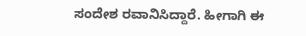ಸಂದೇಶ ರವಾನಿಸಿದ್ದಾರೆ. ಹೀಗಾಗಿ ಈ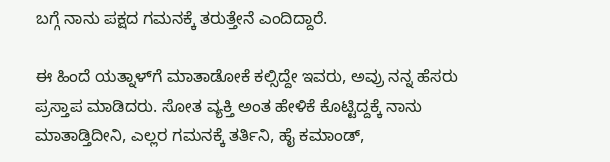ಬಗ್ಗೆ ನಾನು ಪಕ್ಷದ ಗಮನಕ್ಕೆ ತರುತ್ತೇನೆ ಎಂದಿದ್ದಾರೆ.

ಈ ಹಿಂದೆ ಯತ್ನಾಳ್‌ಗೆ ಮಾತಾಡೋಕೆ ಕಲ್ಸಿದ್ದೇ ಇವರು, ಅವ್ರು ನನ್ನ ಹೆಸರು ಪ್ರಸ್ತಾಪ ಮಾಡಿದರು. ಸೋತ ವ್ಯಕ್ತಿ ಅಂತ ಹೇಳಿಕೆ ಕೊಟ್ಟಿದ್ದಕ್ಕೆ ನಾನು ಮಾತಾಡ್ತಿದೀನಿ, ಎಲ್ಲರ ಗಮನಕ್ಕೆ ತರ್ತಿನಿ, ಹೈ ಕಮಾಂಡ್,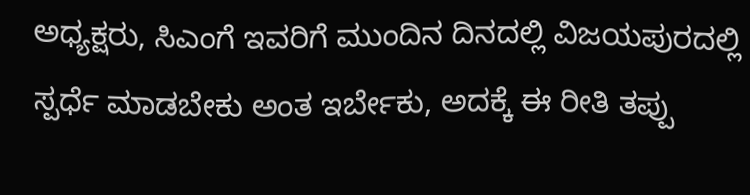ಅಧ್ಯಕ್ಷರು, ಸಿಎಂಗೆ ಇವರಿಗೆ ಮುಂದಿನ ದಿನದಲ್ಲಿ ವಿಜಯಪುರದಲ್ಲಿ ಸ್ಪರ್ಧೆ ಮಾಡಬೇಕು ಅಂತ ಇರ್ಬೇಕು, ಅದಕ್ಕೆ ಈ ರೀತಿ ತಪ್ಪು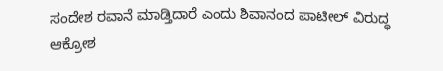ಸಂದೇಶ ರವಾನೆ ಮಾಡ್ತಿದಾರೆ ಎಂದು ಶಿವಾನಂದ ಪಾಟೀಲ್‌ ವಿರುದ್ಧ ಆಕ್ರೋಶ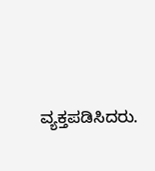ವ್ಯಕ್ತಪಡಿಸಿದರು.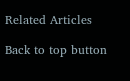Related Articles

Back to top button